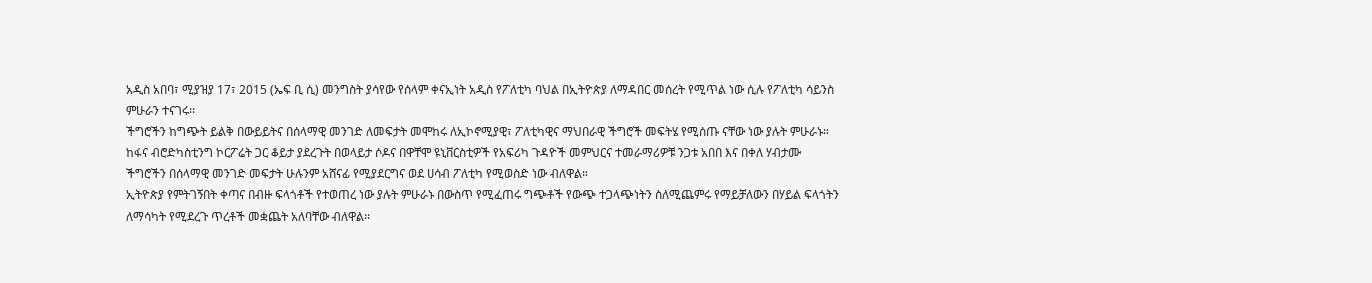አዲስ አበባ፣ ሚያዝያ 17፣ 2015 (ኤፍ ቢ ሲ) መንግስት ያሳየው የሰላም ቀናኢነት አዲስ የፖለቲካ ባህል በኢትዮጵያ ለማዳበር መሰረት የሚጥል ነው ሲሉ የፖለቲካ ሳይንስ ምሁራን ተናገሩ፡፡
ችግሮችን ከግጭት ይልቅ በውይይትና በሰላማዊ መንገድ ለመፍታት መሞከሩ ለኢኮኖሚያዊ፣ ፖለቲካዊና ማህበራዊ ችግሮች መፍትሄ የሚሰጡ ናቸው ነው ያሉት ምሁራኑ።
ከፋና ብሮድካስቲንግ ኮርፖሬት ጋር ቆይታ ያደረጉት በወላይታ ሶዶና በዋቸሞ ዩኒቨርስቲዎች የአፍሪካ ጉዳዮች መምህርና ተመራማሪዎቹ ንጋቱ አበበ እና በቀለ ሃብታሙ ችግሮችን በሰላማዊ መንገድ መፍታት ሁሉንም አሸናፊ የሚያደርግና ወደ ሀሳብ ፖለቲካ የሚወስድ ነው ብለዋል።
ኢትዮጵያ የምትገኝበት ቀጣና በብዙ ፍላጎቶች የተወጠረ ነው ያሉት ምሁራኑ በውስጥ የሚፈጠሩ ግጭቶች የውጭ ተጋላጭነትን ስለሚጨምሩ የማይቻለውን በሃይል ፍላጎትን ለማሳካት የሚደረጉ ጥረቶች መቋጨት አለባቸው ብለዋል፡፡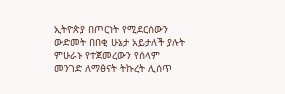ኢትዮጵያ በጦርነት የሚደርሰውን ውድመት በበቂ ሁኔታ አይታለች ያሉት ምሁራኑ የተጀመረውን የሰላም መንገድ ለማፅናት ትኩረት ሊሰጥ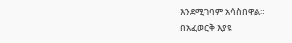እንደሚገባም አሳስበዋል።
በአፈወርቅ እያዩ